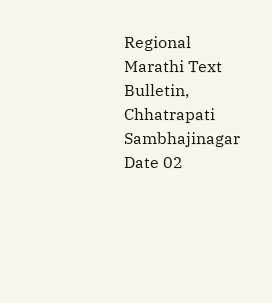Regional Marathi Text Bulletin, Chhatrapati Sambhajinagar
Date 02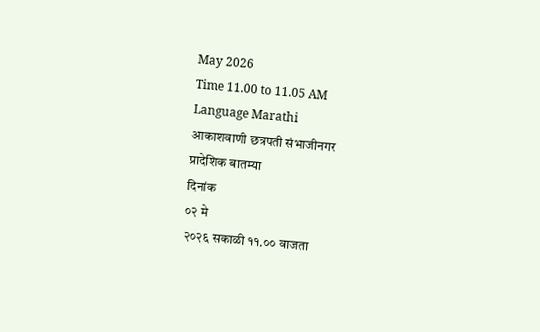May 2026
Time 11.00 to 11.05 AM
Language Marathi
आकाशवाणी छत्रपती संभाजीनगर
प्रादेशिक बातम्या
दिनांक
०२ मे
२०२६ सकाळी ११.०० वाजता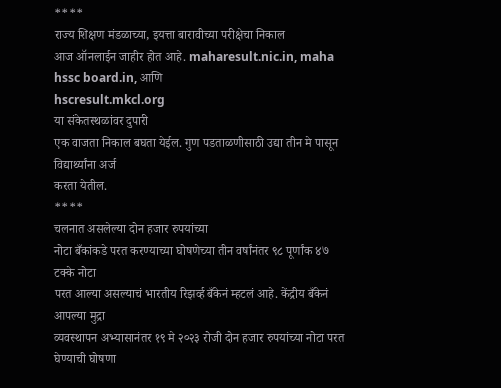****
राज्य शिक्षण मंडळाच्या, इयत्ता बारावीच्या परीक्षेचा निकाल
आज ऑनलाईन जाहीर होत आहे. maharesult.nic.in, maha
hssc board.in, आणि
hscresult.mkcl.org
या संकेतस्थळांवर दुपारी
एक वाजता निकाल बघता येईल. गुण पडताळणीसाठी उद्या तीन मे पासून विद्यार्थ्यांना अर्ज
करता येतील.
****
चलनात असलेल्या दोन हजार रुपयांच्या
नोटा बँकांकडे परत करण्याच्या घोषणेच्या तीन वर्षांनंतर ९८ पूर्णांक ४७ टक्के नोटा
परत आल्या असल्याचं भारतीय रिझर्व्ह बँकेनं म्हटलं आहे. केंद्रीय बँकेनं आपल्या मुद्रा
व्यवस्थापन अभ्यासानंतर १९ मे २०२३ रोजी दोन हजार रुपयांच्या नोटा परत घेण्याची घोषणा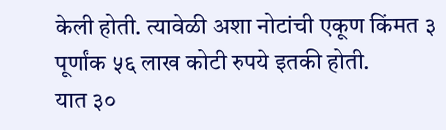केली होती. त्यावेळी अशा नोटांची एकूण किंमत ३ पूर्णांक ५६ लाख कोटी रुपये इतकी होती.
यात ३०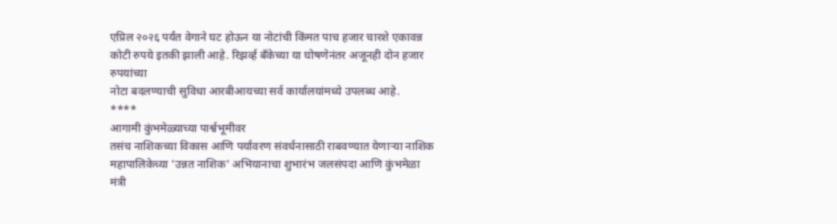एप्रिल २०२६ पर्यंत वेगाने घट होऊन या नोटांची किंमत पाच हजार चारशे एकावन्न
कोटी रुपये इतकी झाली आहे. रिझर्व्ह बँकेच्या या घोषणेनंतर अजूनही दोन हजार रुपयांच्या
नोटा बदलण्याची सुविधा आरबीआयच्या सर्व कार्यालयांमध्ये उपलब्ध आहे.
****
आगामी कुंभमेळ्याच्या पार्श्वभूमीवर
तसंच नाशिकच्या विकास आणि पर्यावरण संवर्धनासाठी राबवण्यात येणाऱ्या नाशिक महापालिकेच्या 'उन्नत नाशिक' अभियानाचा शुभारंभ जलसंपदा आणि कुंभमेळा
मंत्री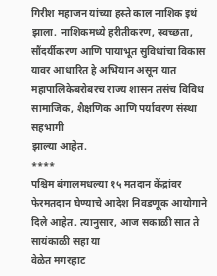गिरीश महाजन यांच्या हस्ते काल नाशिक इथं झाला. नाशिकमध्ये हरीतीकरण, स्वच्छता, सौंदर्यीकरण आणि पायाभूत सुविधांचा विकास यावर आधारित हे अभियान असून यात महापालिकेबरोबरच राज्य शासन तसंच विविध
सामाजिक, शैक्षणिक आणि पर्यावरण संस्था सहभागी
झाल्या आहेत.
****
पश्चिम बंगालमधल्या १५ मतदान केंद्रांवर
फेरमतदान घेण्याचे आदेश निवडणूक आयोगाने दिले आहेत. त्यानुसार, आज सकाळी सात ते सायंकाळी सहा या
वेळेत मगरहाट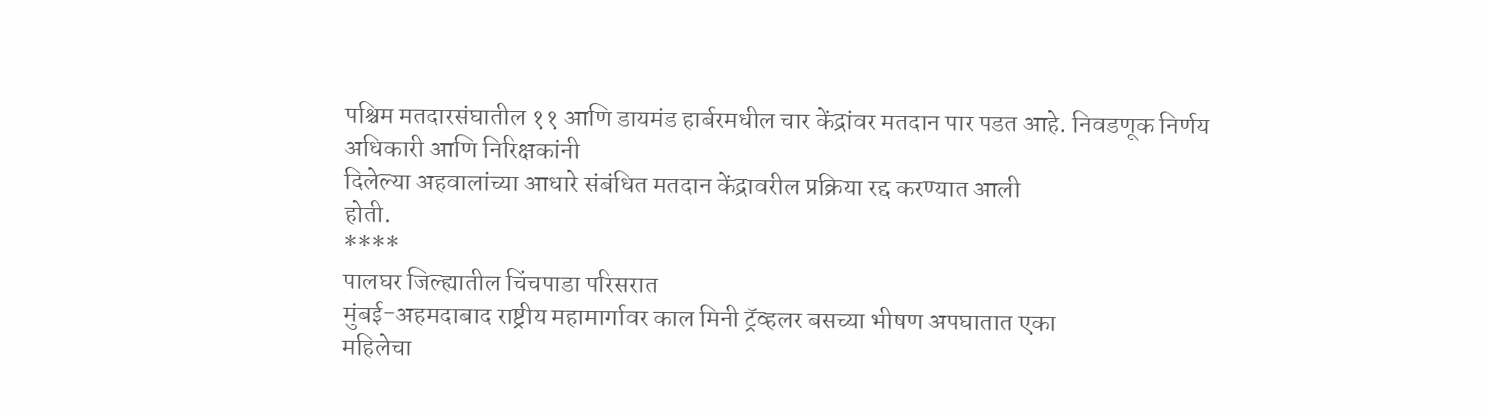पश्चिम मतदारसंघातील ११ आणि डायमंड हार्बरमधील चार केंद्रांवर मतदान पार पडत आहे. निवडणूक निर्णय अधिकारी आणि निरिक्षकांनी
दिलेल्या अहवालांच्या आधारे संबंधित मतदान केंद्रावरील प्रक्रिया रद्द करण्यात आली
होती.
****
पालघर जिल्ह्यातील चिंचपाडा परिसरात
मुंबई-अहमदाबाद राष्ट्रीय महामार्गावर काल मिनी ट्रॅव्हलर बसच्या भीषण अपघातात एका
महिलेचा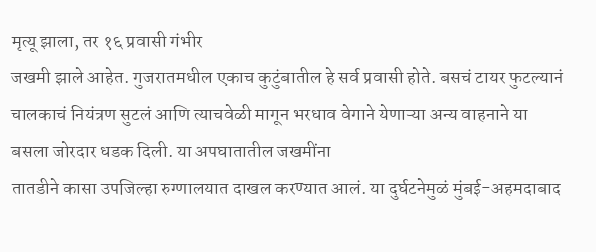मृत्यू झाला, तर १६ प्रवासी गंभीर
जखमी झाले आहेत. गुजरातमधील एकाच कुटुंबातील हे सर्व प्रवासी होते. बसचं टायर फुटल्यानं
चालकाचं नियंत्रण सुटलं आणि त्याचवेळी मागून भरधाव वेगाने येणाऱ्या अन्य वाहनाने या
बसला जोरदार धडक दिली. या अपघातातील जखमींना
तातडीने कासा उपजिल्हा रुग्णालयात दाखल करण्यात आलं. या दुर्घटनेमुळं मुंबई-अहमदाबाद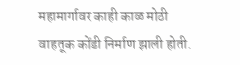महामार्गावर काही काळ मोठी
वाहतूक कोंडी निर्माण झाली होती.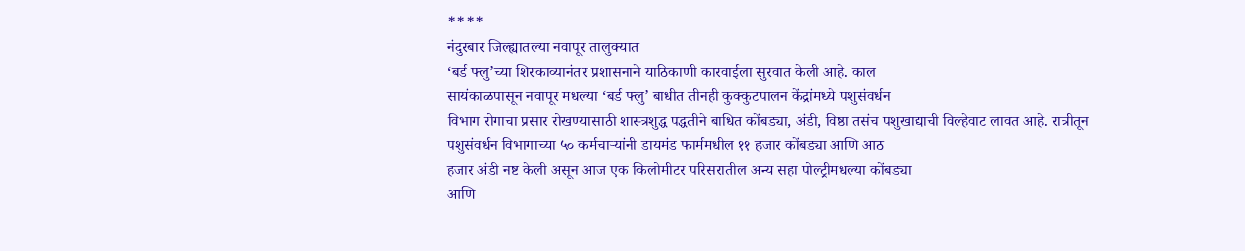****
नंदुरबार जिल्ह्यातल्या नवापूर तालुक्यात
‘बर्ड फ्लु’च्या शिरकाव्यानंतर प्रशासनाने याठिकाणी कारवाईला सुरवात केली आहे. काल
सायंकाळपासून नवापूर मधल्या ‘बर्ड फ्लु’ बाधीत तीनही कुक्कुटपालन केंद्रांमध्ये पशुसंवर्धन
विभाग रोगाचा प्रसार रोखण्यासाठी शास्त्रशुद्ध पद्धतीने बाधित कोंबड्या, अंडी, विष्ठा तसंच पशुखाद्याची विल्हेवाट लावत आहे. रात्रीतून
पशुसंवर्धन विभागाच्या ५० कर्मचाऱ्यांनी डायमंड फार्ममधील ११ हजार कोंबड्या आणि आठ
हजार अंडी नष्ट केली असून आज एक किलोमीटर परिसरातील अन्य सहा पोल्ट्रीमधल्या कोंबड्या
आणि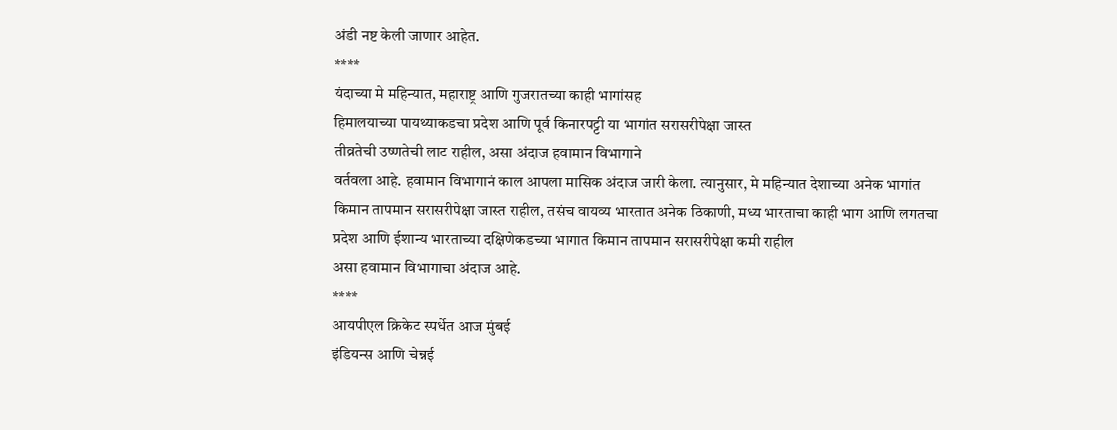अंडी नष्ट केली जाणार आहेत.
****
यंदाच्या मे महिन्यात, महाराष्ट्र आणि गुजरातच्या काही भागांसह
हिमालयाच्या पायथ्याकडचा प्रदेश आणि पूर्व किनारपट्टी या भागांत सरासरीपेक्षा जास्त
तीव्रतेची उष्णतेची लाट राहील, असा अंदाज हवामान विभागाने
वर्तवला आहे. हवामान विभागानं काल आपला मासिक अंदाज जारी केला. त्यानुसार, मे महिन्यात देशाच्या अनेक भागांत
किमान तापमान सरासरीपेक्षा जास्त राहील, तसंच वायव्य भारतात अनेक ठिकाणी, मध्य भारताचा काही भाग आणि लगतचा
प्रदेश आणि ईशान्य भारताच्या दक्षिणेकडच्या भागात किमान तापमान सरासरीपेक्षा कमी राहील
असा हवामान विभागाचा अंदाज आहे.
****
आयपीएल क्रिकेट स्पर्धेत आज मुंबई
इंडियन्स आणि चेन्नई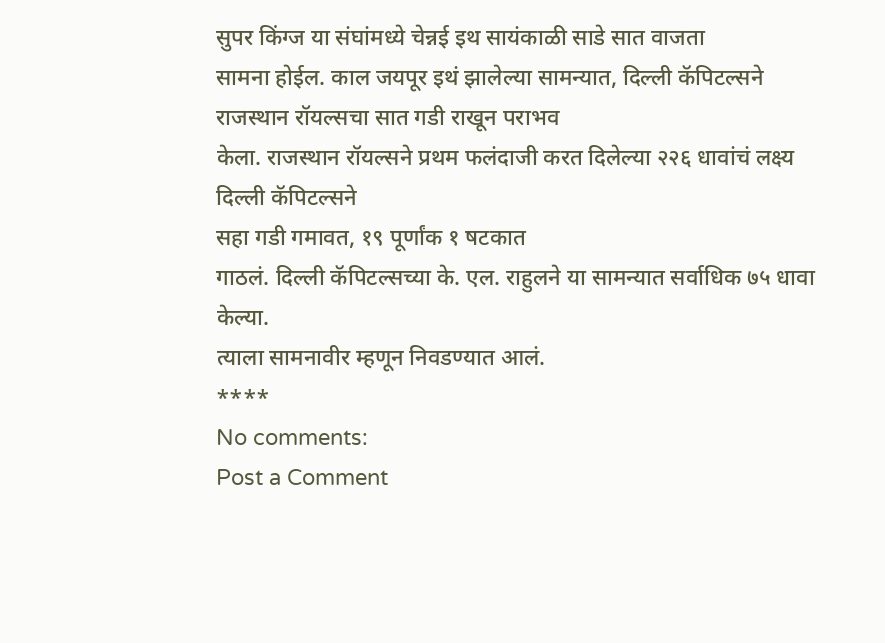सुपर किंग्ज या संघांमध्ये चेन्नई इथ सायंकाळी साडे सात वाजता
सामना होईल. काल जयपूर इथं झालेल्या सामन्यात, दिल्ली कॅपिटल्सने राजस्थान रॉयल्सचा सात गडी राखून पराभव
केला. राजस्थान रॉयल्सने प्रथम फलंदाजी करत दिलेल्या २२६ धावांचं लक्ष्य दिल्ली कॅपिटल्सने
सहा गडी गमावत, १९ पूर्णांक १ षटकात
गाठलं. दिल्ली कॅपिटल्सच्या के. एल. राहुलने या सामन्यात सर्वाधिक ७५ धावा केल्या.
त्याला सामनावीर म्हणून निवडण्यात आलं.
****
No comments:
Post a Comment